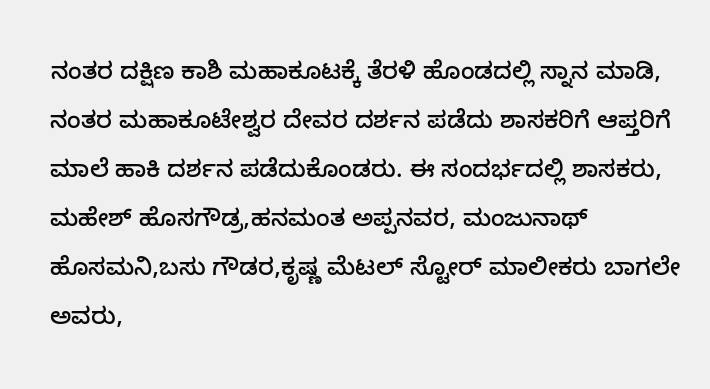ನಂತರ ದಕ್ಷಿಣ ಕಾಶಿ ಮಹಾಕೂಟಕ್ಕೆ ತೆರಳಿ ಹೊಂಡದಲ್ಲಿ ಸ್ನಾನ ಮಾಡಿ, ನಂತರ ಮಹಾಕೂಟೇಶ್ವರ ದೇವರ ದರ್ಶನ ಪಡೆದು ಶಾಸಕರಿಗೆ ಆಪ್ತರಿಗೆ ಮಾಲೆ ಹಾಕಿ ದರ್ಶನ ಪಡೆದುಕೊಂಡರು. ಈ ಸಂದರ್ಭದಲ್ಲಿ ಶಾಸಕರು, ಮಹೇಶ್ ಹೊಸಗೌಡ್ರ,ಹನಮಂತ ಅಪ್ಪನವರ, ಮಂಜುನಾಥ್ ಹೊಸಮನಿ,ಬಸು ಗೌಡರ,ಕೃಷ್ಣ ಮೆಟಲ್ ಸ್ಟೋರ್ ಮಾಲೀಕರು ಬಾಗಲೇ ಅವರು,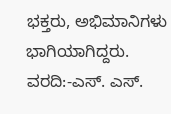ಭಕ್ತರು, ಅಭಿಮಾನಿಗಳು ಭಾಗಿಯಾಗಿದ್ದರು.
ವರದಿ:-ಎಸ್. ಎಸ್.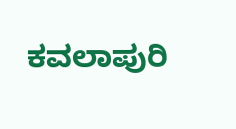ಕವಲಾಪುರಿ